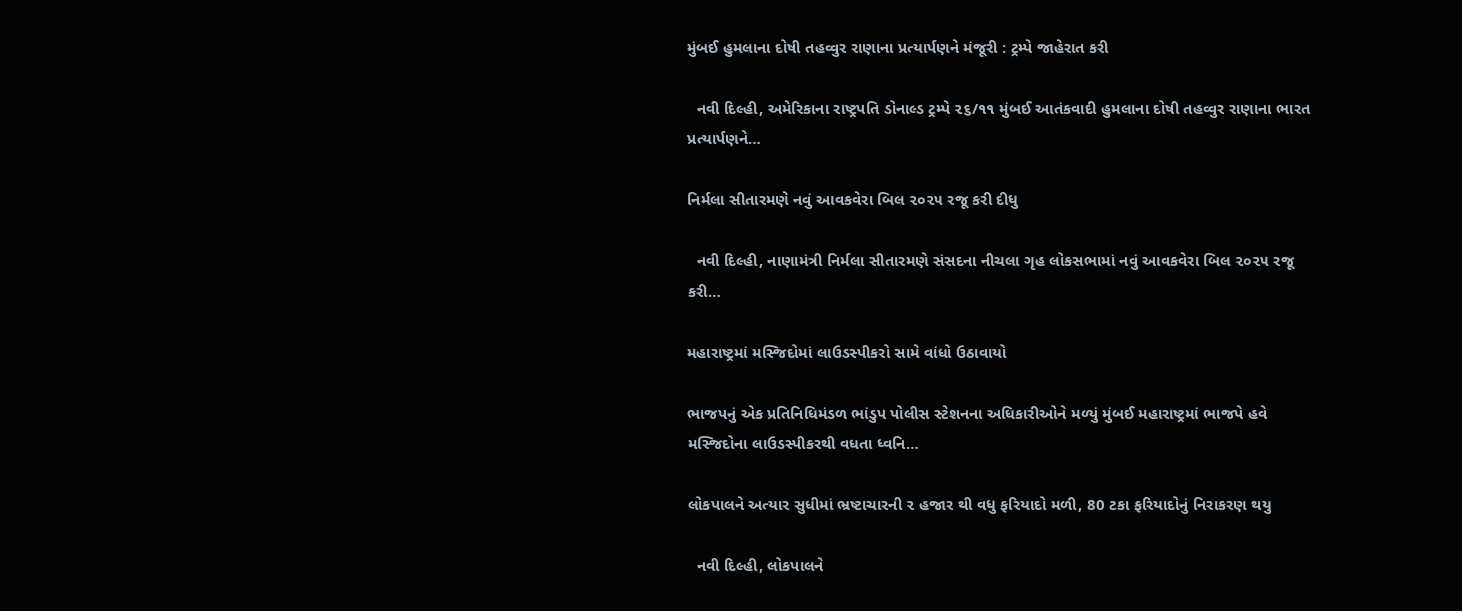મુંબઈ હુમલાના દોષી તહવ્વુર રાણાના પ્રત્યાર્પણને મંજૂરી : ટ્રમ્પે જાહેરાત કરી

  નવી દિલ્હી, અમેરિકાના રાષ્ટ્રપતિ ડોનાલ્ડ ટ્રમ્પે ૨૬/૧૧ મુંબઈ આતંકવાદી હુમલાના દોષી તહવ્વુર રાણાના ભારત પ્રત્યાર્પણને…

નિર્મલા સીતારમણે નવું આવકવેરા બિલ ૨૦૨૫ રજૂ કરી દીધુ

  નવી દિલ્હી, નાણામંત્રી નિર્મલા સીતારમણે સંસદના નીચલા ગૃહ લોકસભામાં નવું આવકવેરા બિલ ૨૦૨૫ રજૂ કરી…

મહારાષ્ટ્રમાં મસ્જિદોમાં લાઉડસ્પીકરો સામે વાંધો ઉઠાવાયો

ભાજપનું એક પ્રતિનિધિમંડળ ભાંડુપ પોલીસ સ્ટેશનના અધિકારીઓને મળ્યું મુંબઈ મહારાષ્ટ્રમાં ભાજપે હવે મસ્જિદોના લાઉડસ્પીકરથી વધતા ધ્વનિ…

લોકપાલને અત્યાર સુધીમાં ભ્રષ્ટાચારની ૨ હજાર થી વધુ ફરિયાદો મળી, 80 ટકા ફરિયાદોનું નિરાકરણ થયુ

  નવી દિલ્હી, લોકપાલને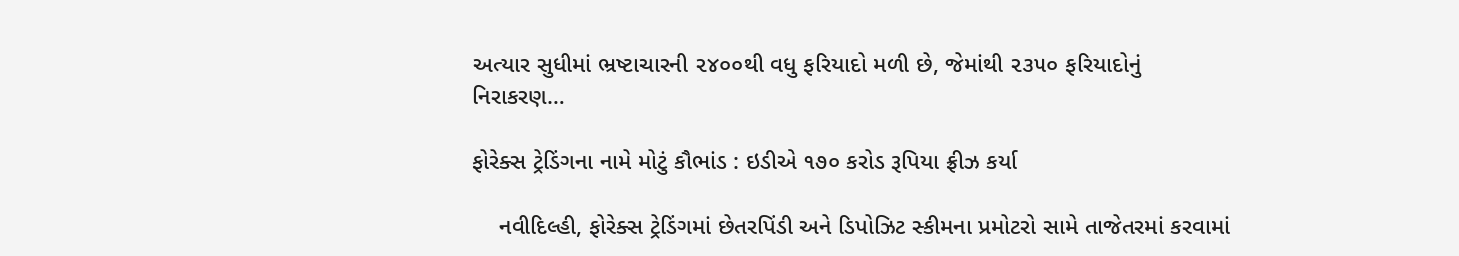અત્યાર સુધીમાં ભ્રષ્ટાચારની ૨૪૦૦થી વધુ ફરિયાદો મળી છે, જેમાંથી ૨૩૫૦ ફરિયાદોનું નિરાકરણ…

ફોરેક્સ ટ્રેડિંગના નામે મોટું કૌભાંડ : ઇડીએ ૧૭૦ કરોડ રૂપિયા ફ્રીઝ કર્યા

    નવીદિલ્હી, ફોરેક્સ ટ્રેડિંગમાં છેતરપિંડી અને ડિપોઝિટ સ્કીમના પ્રમોટરો સામે તાજેતરમાં કરવામાં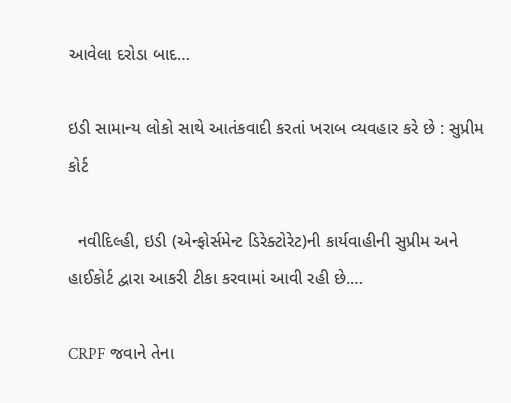આવેલા દરોડા બાદ…

ઇડી સામાન્ય લોકો સાથે આતંકવાદી કરતાં ખરાબ વ્યવહાર કરે છે : સુપ્રીમ કોર્ટ

  નવીદિલ્હી, ઇડી (એન્ફોર્સમેન્ટ ડિરેક્ટોરેટ)ની કાર્યવાહીની સુપ્રીમ અને હાઈકોર્ટ દ્વારા આકરી ટીકા કરવામાં આવી રહી છે.…

CRPF જવાને તેના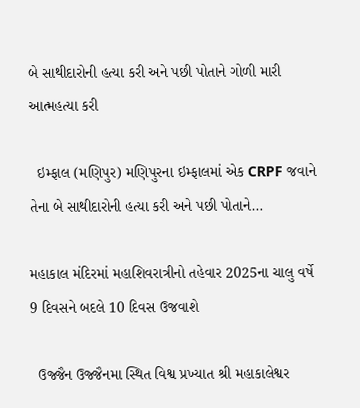બે સાથીદારોની હત્યા કરી અને પછી પોતાને ગોળી મારી આત્મહત્યા કરી

  ઇમ્ફાલ (મણિપુર) મણિપુરના ઇમ્ફાલમાં એક CRPF જવાને તેના બે સાથીદારોની હત્યા કરી અને પછી પોતાને…

મહાકાલ મંદિરમાં મહાશિવરાત્રીનો તહેવાર 2025ના ચાલુ વર્ષે 9 દિવસને બદલે 10 દિવસ ઉજવાશે

  ઉજ્જૈન ઉજ્જૈનમા સ્થિત વિશ્વ પ્રખ્યાત શ્રી મહાકાલેશ્વર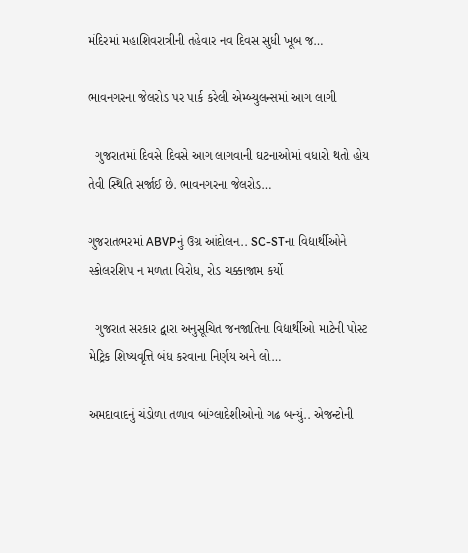મંદિરમાં મહાશિવરાત્રીની તહેવાર નવ દિવસ સુધી ખૂબ જ…

ભાવનગરના જેલરોડ પર પાર્ક કરેલી એમ્બ્યુલન્સમાં આગ લાગી

  ગુજરાતમાં દિવસે દિવસે આગ લાગવાની ઘટનાઓમાં વધારો થતો હોય તેવી સ્થિતિ સર્જાઈ છે. ભાવનગરના જેલરોડ…

ગુજરાતભરમાં ABVPનું ઉગ્ર આંદોલન.. SC-STના વિદ્યાર્થીઓને સ્કોલરશિપ ન મળતા વિરોધ, રોડ ચક્કાજામ કર્યો

  ગુજરાત સરકાર દ્વારા અનુસૂચિત જનજાતિના વિદ્યાર્થીઓ માટેની પોસ્ટ મેટ્રિક શિષ્યવૃત્તિ બંધ કરવાના નિર્ણય અને લો…

અમદાવાદનું ચંડોળા તળાવ બાંગ્લાદેશીઓનો ગઢ બન્યું.. એજન્ટોની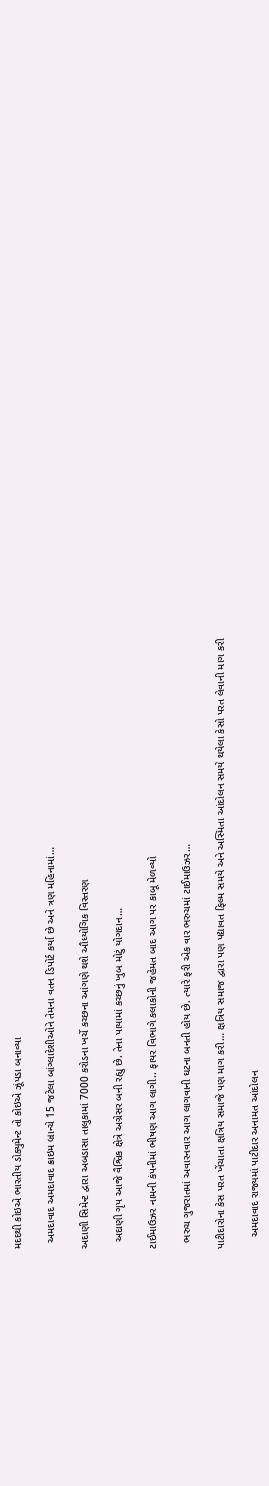મદદથી કોઇએ ભારતીય ડોક્યુમેન્ટ તો કોઇએ ઝૂંપડા બનાવ્યા

  અમદાવાદ અમદાવાદ ક્રાઇમ બ્રાન્ચે 15 જટેલા બાંગ્લાદેશીઓને તેમના વતન ડિપોર્ટ કર્યા છે અને ત્રણ મહિનામાં…

અદાણી સિમેન્ટ દ્વારા અબડાસા તાલુકામાં 7000 કરોડના ખર્ચે કચ્છના આંગણે થશે ઔધ્યોગિક વિસ્તરણ

  અદાણી ગૃપ આજે વૈશ્વિક ક્ષેત્રે અગ્રેસર બની રહ્યુ છે. તેના પાયામાં કચ્છનું ખુબ મોટું યોગદાન…

ટાઈમાઉઝર નામની કંપનીમાં ભીષણ આગ લાગી.. ફાયર વિભાગે કલાકોની જહેમત બાદ આગ પર કાબૂ મેળવ્યો

  ભરુચ ગુજરાતમાં અવારનવાર આગ લાગવાની ઘટના બનતી હોય છે. ત્યારે ફરી એક વાર ભરુચમાં ટાઈમાઉઝર…

પાટીદારોના કેસ પરત ખેંચાતા ક્ષત્રિય સમાજે પણ માગ કરી… ક્ષત્રિય સમાજ દ્વારા પણ પદ્યાવત ફિલ્મ સમયે અને અસ્મિતા આંદોલન સમયે થયેલા કેસો પરત લેવાની માગ કરી

    અમદાવાદ રાજ્યમાં પાટીદાર અનામત આંદોલન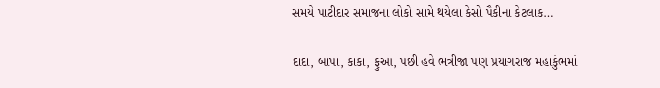સમયે પાટીદાર સમાજના લોકો સામે થયેલા કેસો પૈકીના કેટલાક…

દાદા, બાપા, કાકા, ફુઆ, પછી હવે ભત્રીજા પણ પ્રયાગરાજ મહાકુંભમાં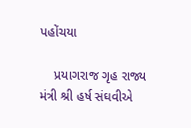પહોંચયા

    પ્રયાગરાજ ગૃહ રાજ્ય મંત્રી શ્રી હર્ષ સંઘવીએ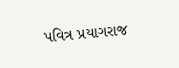પવિત્ર પ્રયાગરાજ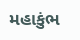મહાકુંભ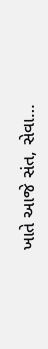ખાતે આજે સંત, સેવા…